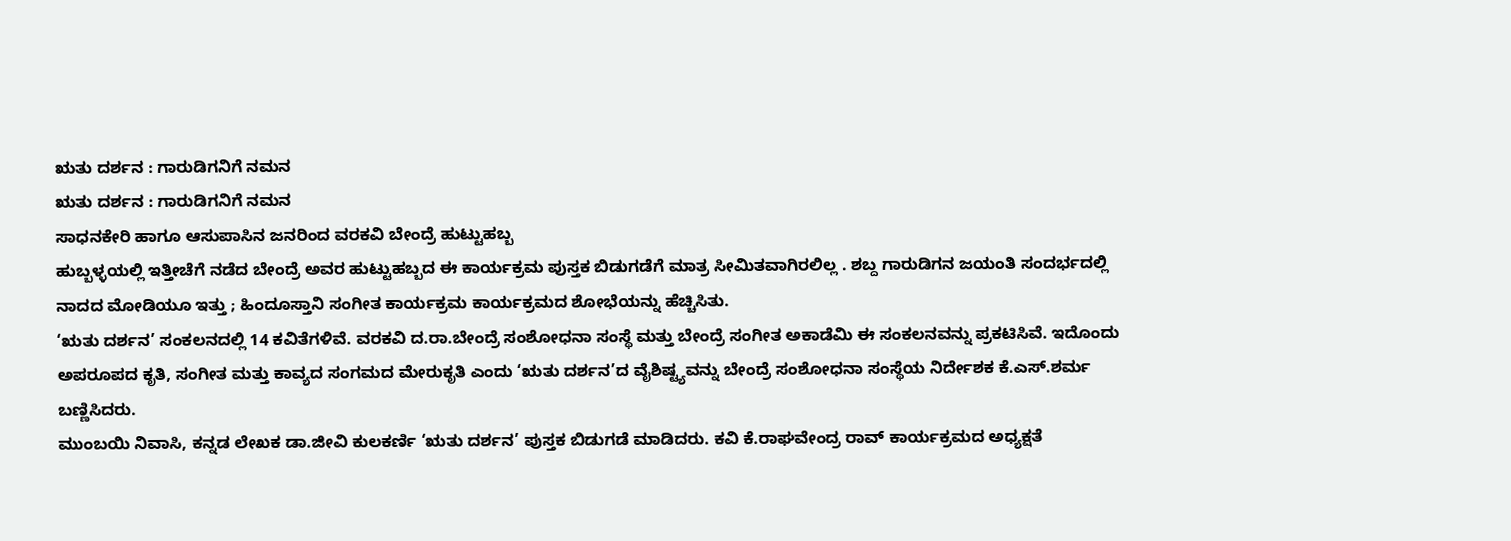ಋತು ದರ್ಶನ : ಗಾರುಡಿಗನಿಗೆ ನಮನ
ಋತು ದರ್ಶನ : ಗಾರುಡಿಗನಿಗೆ ನಮನ
ಸಾಧನಕೇರಿ ಹಾಗೂ ಆಸುಪಾಸಿನ ಜನರಿಂದ ವರಕವಿ ಬೇಂದ್ರೆ ಹುಟ್ಟುಹಬ್ಬ
ಹುಬ್ಬಳ್ಳಯಲ್ಲಿ ಇತ್ತೀಚೆಗೆ ನಡೆದ ಬೇಂದ್ರೆ ಅವರ ಹುಟ್ಟುಹಬ್ಬದ ಈ ಕಾರ್ಯಕ್ರಮ ಪುಸ್ತಕ ಬಿಡುಗಡೆಗೆ ಮಾತ್ರ ಸೀಮಿತವಾಗಿರಲಿಲ್ಲ . ಶಬ್ದ ಗಾರುಡಿಗನ ಜಯಂತಿ ಸಂದರ್ಭದಲ್ಲಿ ನಾದದ ಮೋಡಿಯೂ ಇತ್ತು ; ಹಿಂದೂಸ್ತಾನಿ ಸಂಗೀತ ಕಾರ್ಯಕ್ರಮ ಕಾರ್ಯಕ್ರಮದ ಶೋಭೆಯನ್ನು ಹೆಚ್ಚಿಸಿತು.
‘ಋತು ದರ್ಶನ’ ಸಂಕಲನದಲ್ಲಿ 14 ಕವಿತೆಗಳಿವೆ. ವರಕವಿ ದ.ರಾ.ಬೇಂದ್ರೆ ಸಂಶೋಧನಾ ಸಂಸ್ಥೆ ಮತ್ತು ಬೇಂದ್ರೆ ಸಂಗೀತ ಅಕಾಡೆಮಿ ಈ ಸಂಕಲನವನ್ನು ಪ್ರಕಟಿಸಿವೆ. ಇದೊಂದು ಅಪರೂಪದ ಕೃತಿ, ಸಂಗೀತ ಮತ್ತು ಕಾವ್ಯದ ಸಂಗಮದ ಮೇರುಕೃತಿ ಎಂದು ‘ಋತು ದರ್ಶನ’ದ ವೈಶಿಷ್ಟ್ಯವನ್ನು ಬೇಂದ್ರೆ ಸಂಶೋಧನಾ ಸಂಸ್ಥೆಯ ನಿರ್ದೇಶಕ ಕೆ.ಎಸ್.ಶರ್ಮ ಬಣ್ಣಿಸಿದರು.
ಮುಂಬಯಿ ನಿವಾಸಿ, ಕನ್ನಡ ಲೇಖಕ ಡಾ.ಜೀವಿ ಕುಲಕರ್ಣಿ ‘ಋತು ದರ್ಶನ’ ಪುಸ್ತಕ ಬಿಡುಗಡೆ ಮಾಡಿದರು. ಕವಿ ಕೆ.ರಾಘವೇಂದ್ರ ರಾವ್ ಕಾರ್ಯಕ್ರಮದ ಅಧ್ಯಕ್ಷತೆ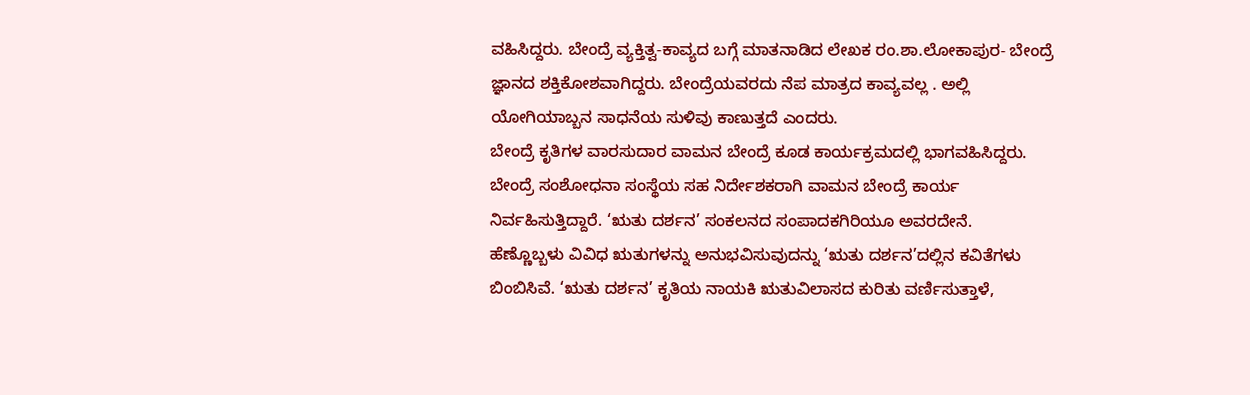ವಹಿಸಿದ್ದರು. ಬೇಂದ್ರೆ ವ್ಯಕ್ತಿತ್ವ-ಕಾವ್ಯದ ಬಗ್ಗೆ ಮಾತನಾಡಿದ ಲೇಖಕ ರಂ.ಶಾ.ಲೋಕಾಪುರ- ಬೇಂದ್ರೆ ಜ್ಞಾನದ ಶಕ್ತಿಕೋಶವಾಗಿದ್ದರು. ಬೇಂದ್ರೆಯವರದು ನೆಪ ಮಾತ್ರದ ಕಾವ್ಯವಲ್ಲ . ಅಲ್ಲಿ ಯೋಗಿಯಾಬ್ಬನ ಸಾಧನೆಯ ಸುಳಿವು ಕಾಣುತ್ತದೆ ಎಂದರು.
ಬೇಂದ್ರೆ ಕೃತಿಗಳ ವಾರಸುದಾರ ವಾಮನ ಬೇಂದ್ರೆ ಕೂಡ ಕಾರ್ಯಕ್ರಮದಲ್ಲಿ ಭಾಗವಹಿಸಿದ್ದರು. ಬೇಂದ್ರೆ ಸಂಶೋಧನಾ ಸಂಸ್ಥೆಯ ಸಹ ನಿರ್ದೇಶಕರಾಗಿ ವಾಮನ ಬೇಂದ್ರೆ ಕಾರ್ಯ ನಿರ್ವಹಿಸುತ್ತಿದ್ದಾರೆ. ‘ಋತು ದರ್ಶನ’ ಸಂಕಲನದ ಸಂಪಾದಕಗಿರಿಯೂ ಅವರದೇನೆ.
ಹೆಣ್ಣೊಬ್ಬಳು ವಿವಿಧ ಋತುಗಳನ್ನು ಅನುಭವಿಸುವುದನ್ನು ‘ಋತು ದರ್ಶನ’ದಲ್ಲಿನ ಕವಿತೆಗಳು ಬಿಂಬಿಸಿವೆ. ‘ಋತು ದರ್ಶನ’ ಕೃತಿಯ ನಾಯಕಿ ಋತುವಿಲಾಸದ ಕುರಿತು ವರ್ಣಿಸುತ್ತಾಳೆ,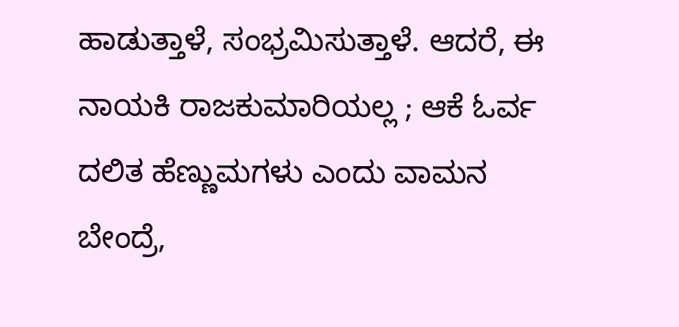ಹಾಡುತ್ತಾಳೆ, ಸಂಭ್ರಮಿಸುತ್ತಾಳೆ. ಆದರೆ, ಈ ನಾಯಕಿ ರಾಜಕುಮಾರಿಯಲ್ಲ ; ಆಕೆ ಓರ್ವ ದಲಿತ ಹೆಣ್ಣುಮಗಳು ಎಂದು ವಾಮನ ಬೇಂದ್ರೆ,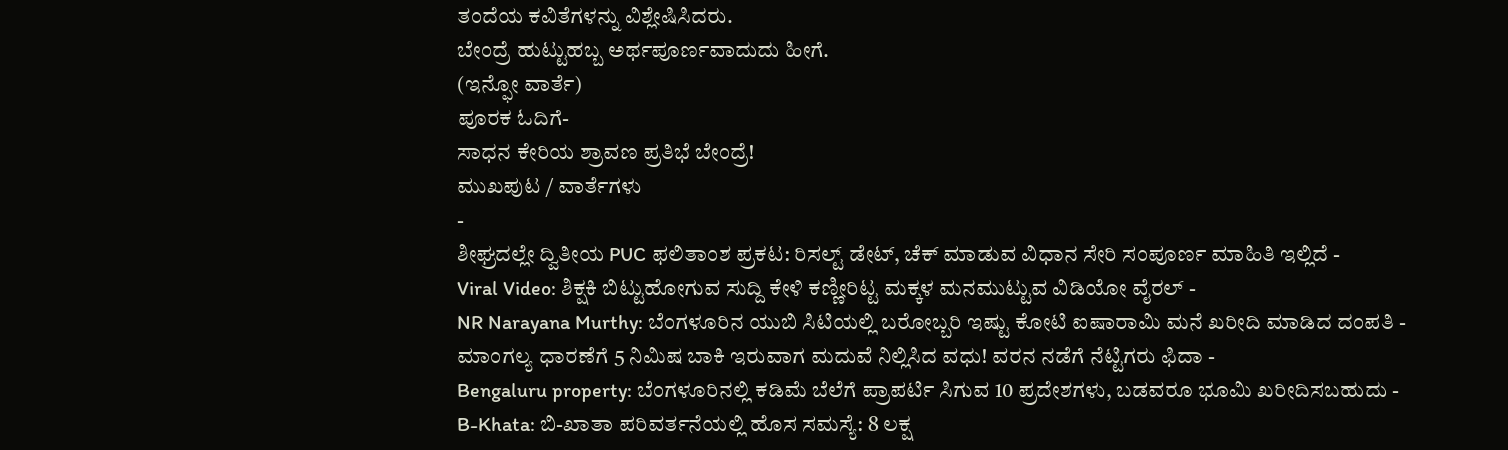ತಂದೆಯ ಕವಿತೆಗಳನ್ನು ವಿಶ್ಲೇಷಿಸಿದರು.
ಬೇಂದ್ರೆ ಹುಟ್ಟುಹಬ್ಬ ಅರ್ಥಪೂರ್ಣವಾದುದು ಹೀಗೆ.
(ಇನ್ಫೋ ವಾರ್ತೆ)
ಪೂರಕ ಓದಿಗೆ-
ಸಾಧನ ಕೇರಿಯ ಶ್ರಾವಣ ಪ್ರತಿಭೆ ಬೇಂದ್ರೆ!
ಮುಖಪುಟ / ವಾರ್ತೆಗಳು
-
ಶೀಘ್ರದಲ್ಲೇ ದ್ವಿತೀಯ PUC ಫಲಿತಾಂಶ ಪ್ರಕಟ: ರಿಸಲ್ಟ್ ಡೇಟ್, ಚೆಕ್ ಮಾಡುವ ವಿಧಾನ ಸೇರಿ ಸಂಪೂರ್ಣ ಮಾಹಿತಿ ಇಲ್ಲಿದೆ -
Viral Video: ಶಿಕ್ಷಕಿ ಬಿಟ್ಟುಹೋಗುವ ಸುದ್ದಿ ಕೇಳಿ ಕಣ್ಣೀರಿಟ್ಟ ಮಕ್ಕಳ ಮನಮುಟ್ಟುವ ವಿಡಿಯೋ ವೈರಲ್ -
NR Narayana Murthy: ಬೆಂಗಳೂರಿನ ಯುಬಿ ಸಿಟಿಯಲ್ಲಿ ಬರೋಬ್ಬರಿ ಇಷ್ಟು ಕೋಟಿ ಐಷಾರಾಮಿ ಮನೆ ಖರೀದಿ ಮಾಡಿದ ದಂಪತಿ -
ಮಾಂಗಲ್ಯ ಧಾರಣೆಗೆ 5 ನಿಮಿಷ ಬಾಕಿ ಇರುವಾಗ ಮದುವೆ ನಿಲ್ಲಿಸಿದ ವಧು! ವರನ ನಡೆಗೆ ನೆಟ್ಟಿಗರು ಫಿದಾ -
Bengaluru property: ಬೆಂಗಳೂರಿನಲ್ಲಿ ಕಡಿಮೆ ಬೆಲೆಗೆ ಪ್ರಾಪರ್ಟಿ ಸಿಗುವ 10 ಪ್ರದೇಶಗಳು, ಬಡವರೂ ಭೂಮಿ ಖರೀದಿಸಬಹುದು -
B-Khata: ಬಿ-ಖಾತಾ ಪರಿವರ್ತನೆಯಲ್ಲಿ ಹೊಸ ಸಮಸ್ಯೆ: 8 ಲಕ್ಷ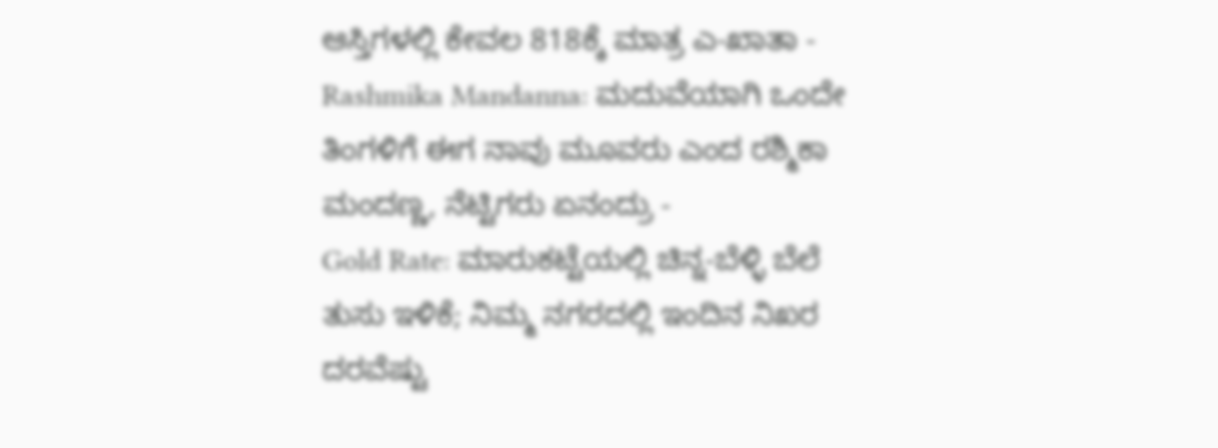ಆಸ್ತಿಗಳಲ್ಲಿ ಕೇವಲ 818ಕ್ಕೆ ಮಾತ್ರ ಎ-ಖಾತಾ -
Rashmika Mandanna: ಮದುವೆಯಾಗಿ ಒಂದೇ ತಿಂಗಳಿಗೆ ಈಗ ನಾವು ಮೂವರು ಎಂದ ರಶ್ಮಿಕಾ ಮಂದಣ್ಣ, ನೆಟ್ಟಿಗರು ಏನಂದ್ರು -
Gold Rate: ಮಾರುಕಟ್ಟೆಯಲ್ಲಿ ಚಿನ್ನ-ಬೆಳ್ಳಿ ಬೆಲೆ ತುಸು ಇಳಿಕೆ; ನಿಮ್ಮ ನಗರದಲ್ಲಿ ಇಂದಿನ ನಿಖರ ದರವೆಷ್ಟು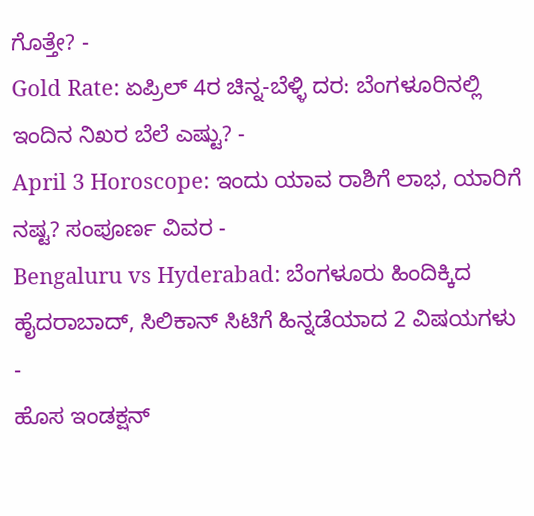ಗೊತ್ತೇ? -
Gold Rate: ಏಪ್ರಿಲ್ 4ರ ಚಿನ್ನ-ಬೆಳ್ಳಿ ದರ: ಬೆಂಗಳೂರಿನಲ್ಲಿ ಇಂದಿನ ನಿಖರ ಬೆಲೆ ಎಷ್ಟು? -
April 3 Horoscope: ಇಂದು ಯಾವ ರಾಶಿಗೆ ಲಾಭ, ಯಾರಿಗೆ ನಷ್ಟ? ಸಂಪೂರ್ಣ ವಿವರ -
Bengaluru vs Hyderabad: ಬೆಂಗಳೂರು ಹಿಂದಿಕ್ಕಿದ ಹೈದರಾಬಾದ್, ಸಿಲಿಕಾನ್ ಸಿಟಿಗೆ ಹಿನ್ನಡೆಯಾದ 2 ವಿಷಯಗಳು -
ಹೊಸ ಇಂಡಕ್ಷನ್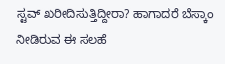ಸ್ಟವ್ ಖರೀದಿಸುತ್ತಿದ್ದೀರಾ? ಹಾಗಾದರೆ ಬೆಸ್ಕಾಂ ನೀಡಿರುವ ಈ ಸಲಹೆ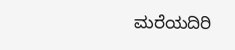ಮರೆಯದಿರಿ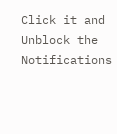Click it and Unblock the Notifications